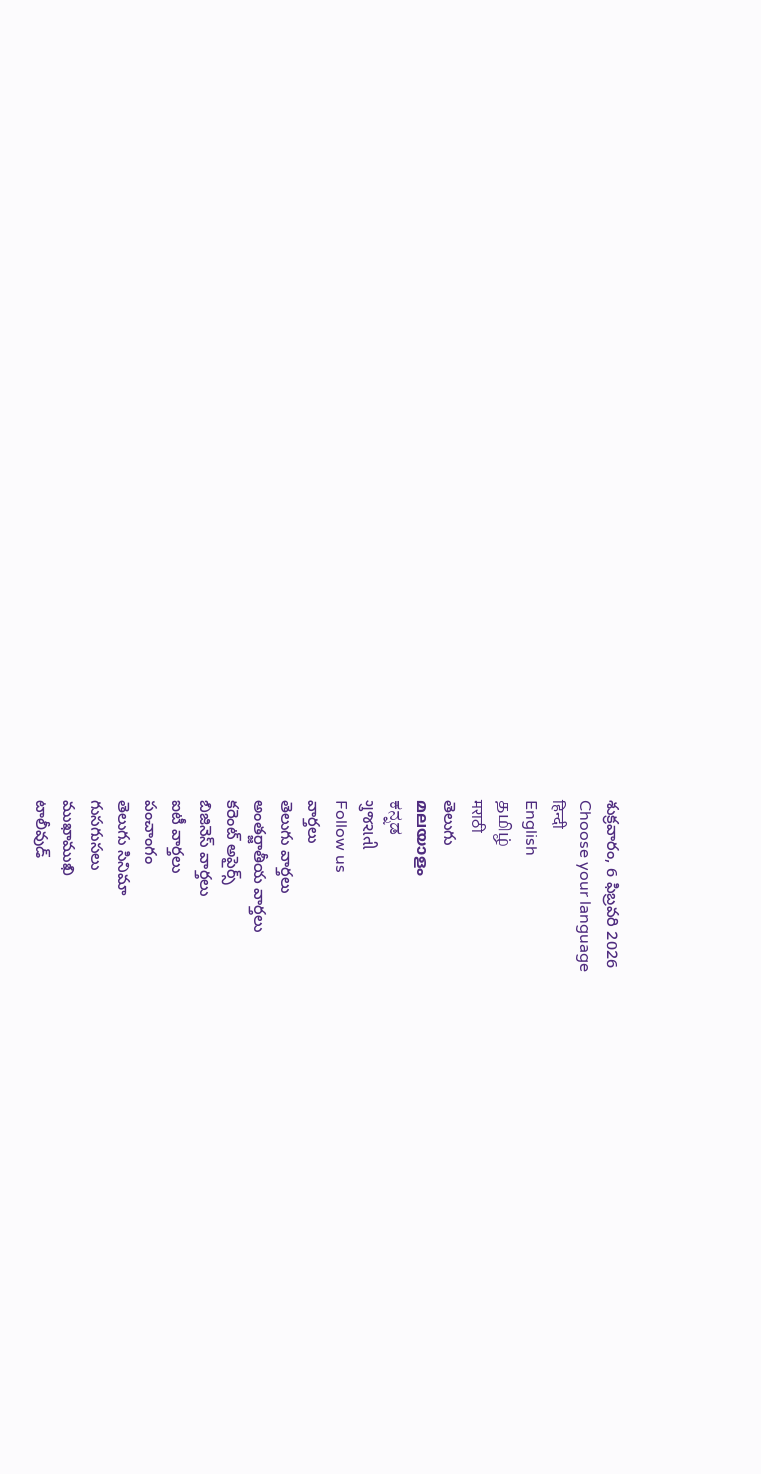శుక్రవారం, 6 ఫిబ్రవరి 2026
Choose your language
हिन्दी
English
தமிழ்
मराठी
తెలుగు
മലയാളം
ಕನ್ನಡ
ગુજરાતી
Follow us
వార్తలు
తెలుగు వార్తలు
అంతర్జాతీయ వార్తలు
కరెంట్ అపైర్స్
బిజినెస్ వార్తలు
ఐటీ వార్తలు
పంచాంగం
తెలుగు సినిమా
గుసగుసలు
ముఖాముఖి
టాలీవుడ్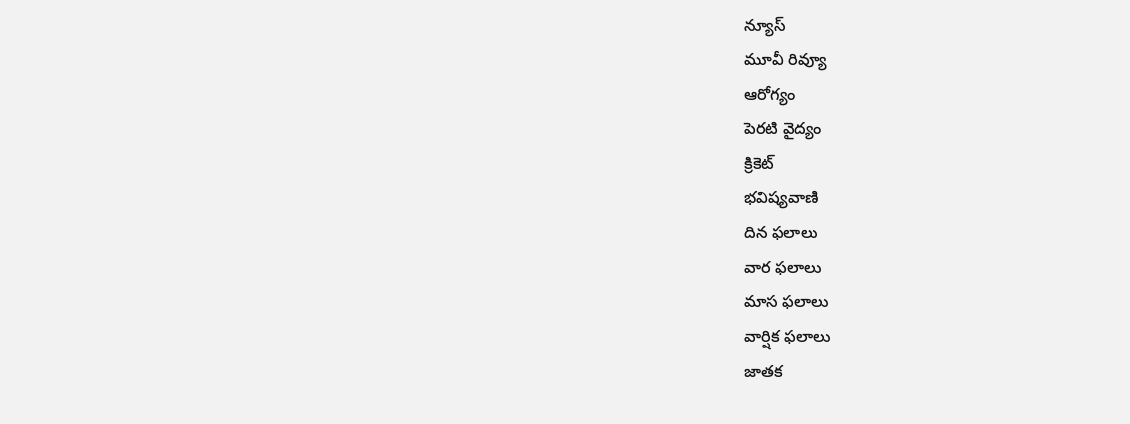న్యూస్
మూవీ రివ్యూ
ఆరోగ్యం
పెరటి వైద్యం
క్రికెట్
భవిష్యవాణి
దిన ఫలాలు
వార ఫలాలు
మాస ఫలాలు
వార్షిక ఫలాలు
జాతక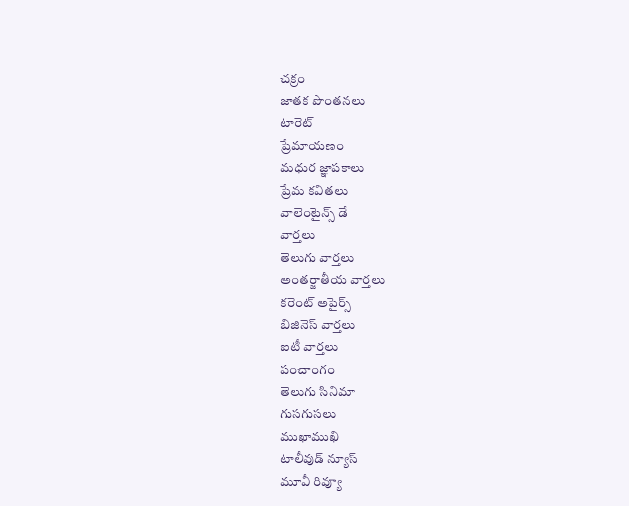చక్రం
జాతక పొంతనలు
టారెట్
ప్రేమాయణం
మధుర జ్ఞాపకాలు
ప్రేమ కవితలు
వాలెంటైన్స్ డే
వార్తలు
తెలుగు వార్తలు
అంతర్జాతీయ వార్తలు
కరెంట్ అపైర్స్
బిజినెస్ వార్తలు
ఐటీ వార్తలు
పంచాంగం
తెలుగు సినిమా
గుసగుసలు
ముఖాముఖి
టాలీవుడ్ న్యూస్
మూవీ రివ్యూ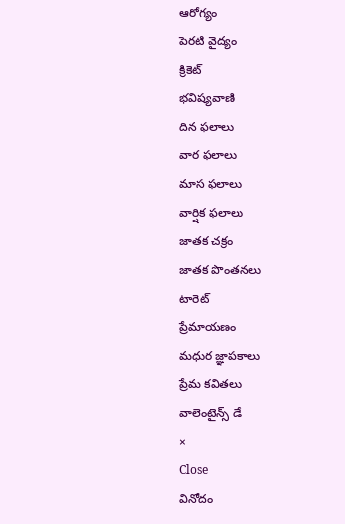ఆరోగ్యం
పెరటి వైద్యం
క్రికెట్
భవిష్యవాణి
దిన ఫలాలు
వార ఫలాలు
మాస ఫలాలు
వార్షిక ఫలాలు
జాతక చక్రం
జాతక పొంతనలు
టారెట్
ప్రేమాయణం
మధుర జ్ఞాపకాలు
ప్రేమ కవితలు
వాలెంటైన్స్ డే
×
Close
వినోదం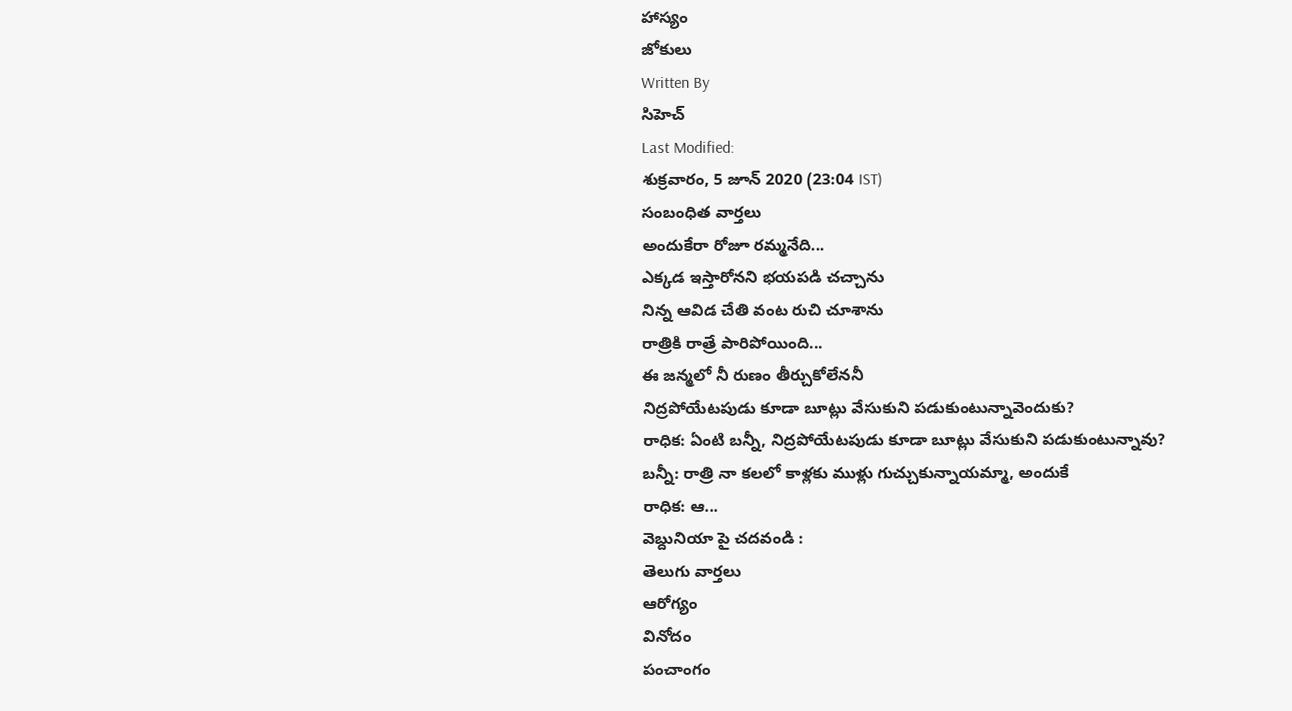హాస్యం
జోకులు
Written By
సిహెచ్
Last Modified:
శుక్రవారం, 5 జూన్ 2020 (23:04 IST)
సంబంధిత వార్తలు
అందుకేరా రోజూ రమ్మనేది...
ఎక్కడ ఇస్తారోనని భయపడి చచ్చాను
నిన్న ఆవిడ చేతి వంట రుచి చూశాను
రాత్రికి రాత్రే పారిపోయింది...
ఈ జన్మలో నీ రుణం తీర్చుకోలేననీ
నిద్రపోయేటపుడు కూడా బూట్లు వేసుకుని పడుకుంటున్నావెందుకు?
రాధిక: ఏంటి బన్నీ, నిద్రపోయేటపుడు కూడా బూట్లు వేసుకుని పడుకుంటున్నావు?
బన్నీ: రాత్రి నా కలలో కాళ్లకు ముళ్లు గుచ్చుకున్నాయమ్మా, అందుకే
రాధిక: ఆ...
వెబ్దునియా పై చదవండి :
తెలుగు వార్తలు
ఆరోగ్యం
వినోదం
పంచాంగం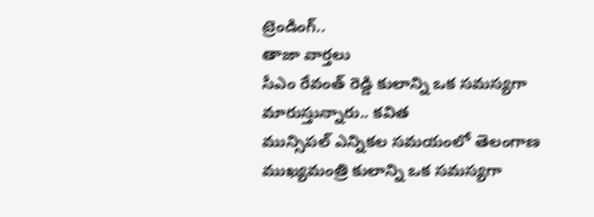ట్రెండింగ్..
తాజా వార్తలు
సీఎం రేవంత్ రెడ్డి కులాన్ని ఒక సమస్యగా మారుస్తున్నారు.. కవిత
మున్సిపల్ ఎన్నికల సమయంలో తెలంగాణ ముఖ్యమంత్రి కులాన్ని ఒక సమస్యగా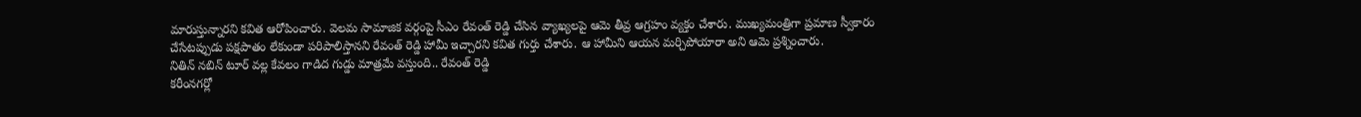మారుస్తున్నారని కవిత ఆరోపించారు. వెలమ సామాజిక వర్గంపై సీఎం రేవంత్ రెడ్డి చేసిన వ్యాఖ్యలపై ఆమె తీవ్ర ఆగ్రహం వ్యక్తం చేశారు. ముఖ్యమంత్రిగా ప్రమాణ స్వీకారం చేసేటప్పుడు పక్షపాతం లేకుండా పరిపాలిస్తానని రేవంత్ రెడ్డి హామీ ఇచ్చారని కవిత గుర్తు చేశారు. ఆ హామీని ఆయన మర్చిపోయారా అని ఆమె ప్రశ్నించారు.
నితిన్ నబిన్ టూర్ వల్ల కేవలం గాడిద గుడ్డు మాత్రమే వస్తుంది.. రేవంత్ రెడ్డి
కరీంనగర్లో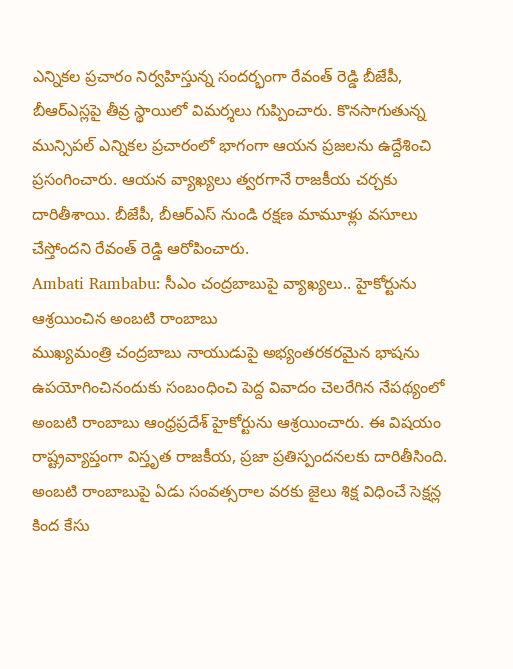ఎన్నికల ప్రచారం నిర్వహిస్తున్న సందర్భంగా రేవంత్ రెడ్డి బీజేపీ, బీఆర్ఎస్లపై తీవ్ర స్థాయిలో విమర్శలు గుప్పించారు. కొనసాగుతున్న మున్సిపల్ ఎన్నికల ప్రచారంలో భాగంగా ఆయన ప్రజలను ఉద్దేశించి ప్రసంగించారు. ఆయన వ్యాఖ్యలు త్వరగానే రాజకీయ చర్చకు దారితీశాయి. బీజేపీ, బీఆర్ఎస్ నుండి రక్షణ మామూళ్లు వసూలు చేస్తోందని రేవంత్ రెడ్డి ఆరోపించారు.
Ambati Rambabu: సీఎం చంద్రబాబుపై వ్యాఖ్యలు.. హైకోర్టును ఆశ్రయించిన అంబటి రాంబాబు
ముఖ్యమంత్రి చంద్రబాబు నాయుడుపై అభ్యంతరకరమైన భాషను ఉపయోగించినందుకు సంబంధించి పెద్ద వివాదం చెలరేగిన నేపథ్యంలో అంబటి రాంబాబు ఆంధ్రప్రదేశ్ హైకోర్టును ఆశ్రయించారు. ఈ విషయం రాష్ట్రవ్యాప్తంగా విస్తృత రాజకీయ, ప్రజా ప్రతిస్పందనలకు దారితీసింది. అంబటి రాంబాబుపై ఏడు సంవత్సరాల వరకు జైలు శిక్ష విధించే సెక్షన్ల కింద కేసు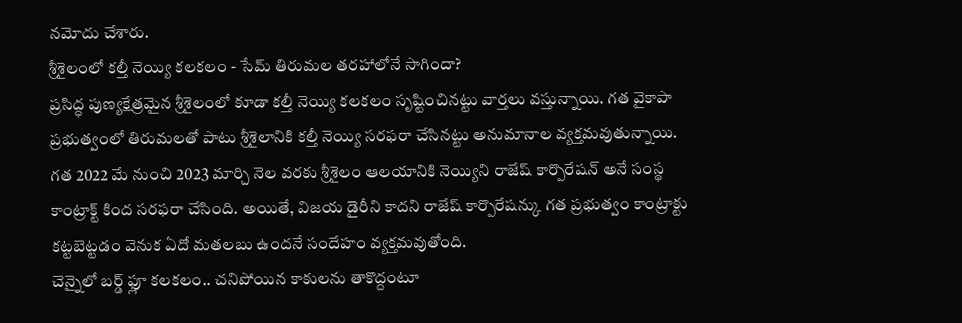నమోదు చేశారు.
శ్రీశైలంలో కల్తీ నెయ్యి కలకలం - సేమ్ తిరుమల తరహాలోనే సాగిందా?
ప్రసిద్ధ పుణ్యక్షేత్రమైన శ్రీశైలంలో కూడా కల్తీ నెయ్యి కలకలం సృష్టించినట్టు వార్తలు వస్తున్నాయి. గత వైకాపా ప్రభుత్వంలో తిరుమలతో పాటు శ్రీశైలానికి కల్తీ నెయ్యి సరఫరా చేసినట్టు అనుమానాల వ్యక్తమవుతున్నాయి. గత 2022 మే నుంచి 2023 మార్చి నెల వరకు శ్రీశైలం ఆలయానికి నెయ్యిని రాజేష్ కార్పొరేషన్ అనే సంస్థ కాంట్రాక్ట్ కింద సరఫరా చేసింది. అయితే, విజయ డైరీని కాదని రాజేష్ కార్పొరేషన్కు గత ప్రభుత్వం కాంట్రాక్టు కట్టబెట్టడం వెనుక ఏదో మతలబు ఉందనే సందేహం వ్యక్తమవుతోంది.
చెన్నైలో బర్డ్ ఫ్లూ కలకలం.. చనిపోయిన కాకులను తాకొద్దంటూ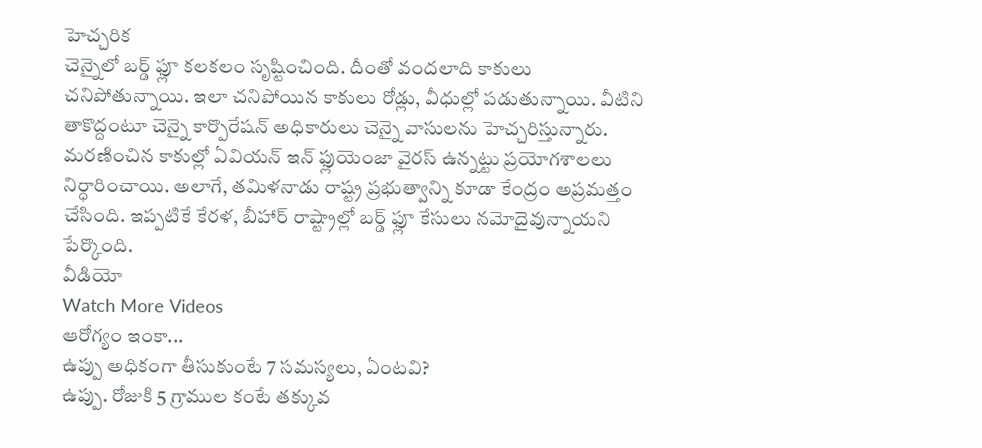హెచ్చరిక
చెన్నైలో బర్డ్ ఫ్లూ కలకలం సృష్టించింది. దీంతో వందలాది కాకులు చనిపోతున్నాయి. ఇలా చనిపోయిన కాకులు రోడ్లు, వీధుల్లో పడుతున్నాయి. వీటిని తాకొద్దంటూ చెన్నై కార్పొరేషన్ అధికారులు చెన్నై వాసులను హెచ్చరిస్తున్నారు. మరణించిన కాకుల్లో ఏవియన్ ఇన్ ఫ్లుయెంజా వైరస్ ఉన్నట్టు ప్రయోగశాలలు నిర్ధారించాయి. అలాగే, తమిళనాడు రాష్ట్ర ప్రభుత్వాన్ని కూడా కేంద్రం అప్రమత్తం చేసింది. ఇప్పటికే కేరళ, బీహార్ రాష్ట్రాల్లో బర్డ్ ఫ్లూ కేసులు నమోదైవున్నాయని పేర్కొంది.
వీడియో
Watch More Videos
ఆరోగ్యం ఇంకా...
ఉప్పు అధికంగా తీసుకుంటే 7 సమస్యలు, ఏంటవి?
ఉప్పు. రోజుకి 5 గ్రాముల కంటే తక్కువ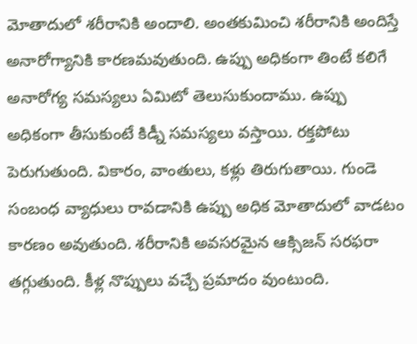మోతాదులో శరీరానికి అందాలి. అంతకుమించి శరీరానికి అందిస్తే అనారోగ్యానికి కారణమవుతుంది. ఉప్పు అధికంగా తింటే కలిగే అనారోగ్య సమస్యలు ఏమిటో తెలుసుకుందాము. ఉప్పు అధికంగా తీసుకుంటే కిడ్నీ సమస్యలు వస్తాయి. రక్తపోటు పెరుగుతుంది. వికారం, వాంతులు, కళ్లు తిరుగుతాయి. గుండె సంబంధ వ్యాధులు రావడానికి ఉప్పు అధిక మోతాదులో వాడటం కారణం అవుతుంది. శరీరానికి అవసరమైన ఆక్సిజన్ సరఫరా తగ్గుతుంది. కీళ్ల నొప్పులు వచ్చే ప్రమాదం వుంటుంది.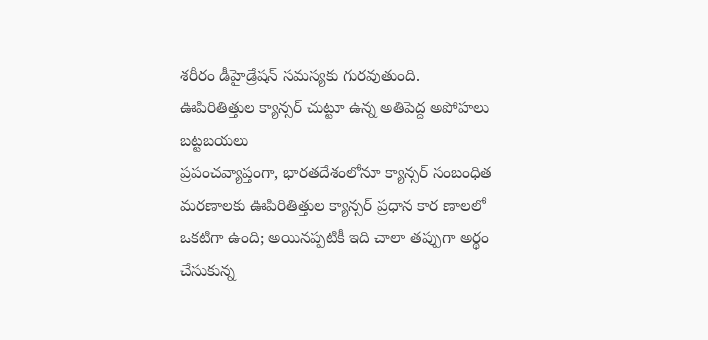శరీరం డీహైడ్రేషన్ సమస్యకు గురవుతుంది.
ఊపిరితిత్తుల క్యాన్సర్ చుట్టూ ఉన్న అతిపెద్ద అపోహలు బట్టబయలు
ప్రపంచవ్యాప్తంగా, భారతదేశంలోనూ క్యాన్సర్ సంబంధిత మరణాలకు ఊపిరితిత్తుల క్యాన్సర్ ప్రధాన కార ణాలలో ఒకటిగా ఉంది; అయినప్పటికీ ఇది చాలా తప్పుగా అర్థం చేసుకున్న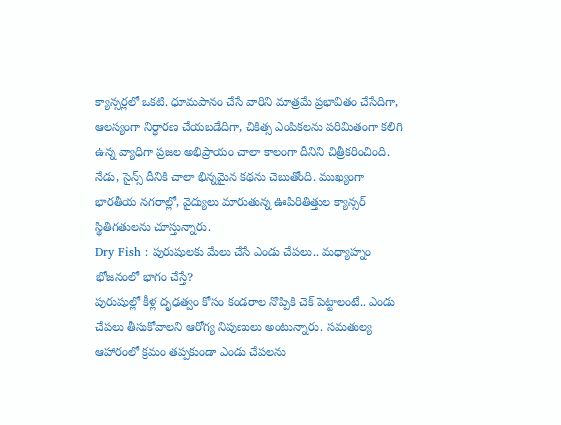క్యాన్సర్లలో ఒకటి. ధూమపానం చేసే వారిని మాత్రమే ప్రభావితం చేసేదిగా, ఆలస్యంగా నిర్ధారణ చేయబడేదిగా, చికిత్స ఎంపికలను పరిమితంగా కలిగి ఉన్న వ్యాధిగా ప్రజల అభిప్రాయం చాలా కాలంగా దీనిని చిత్రీకరించింది. నేడు, సైన్స్ దీనికి చాలా భిన్నమైన కథను చెబుతోంది. ముఖ్యంగా భారతీయ నగరాల్లో, వైద్యులు మారుతున్న ఊపిరితిత్తుల క్యాన్సర్ స్థితిగతులను చూస్తున్నారు.
Dry Fish : పురుషులకు మేలు చేసే ఎండు చేపలు.. మధ్యాహ్నం భోజనంలో భాగం చేస్తే?
పురుషుల్లో కీళ్ల దృఢత్వం కోసం కండరాల నొప్పికి చెక్ పెట్టాలంటే.. ఎండు చేపలు తీసుకోవాలని ఆరోగ్య నిపుణులు అంటున్నారు. సమతుల్య ఆహారంలో క్రమం తప్పకుండా ఎండు చేపలను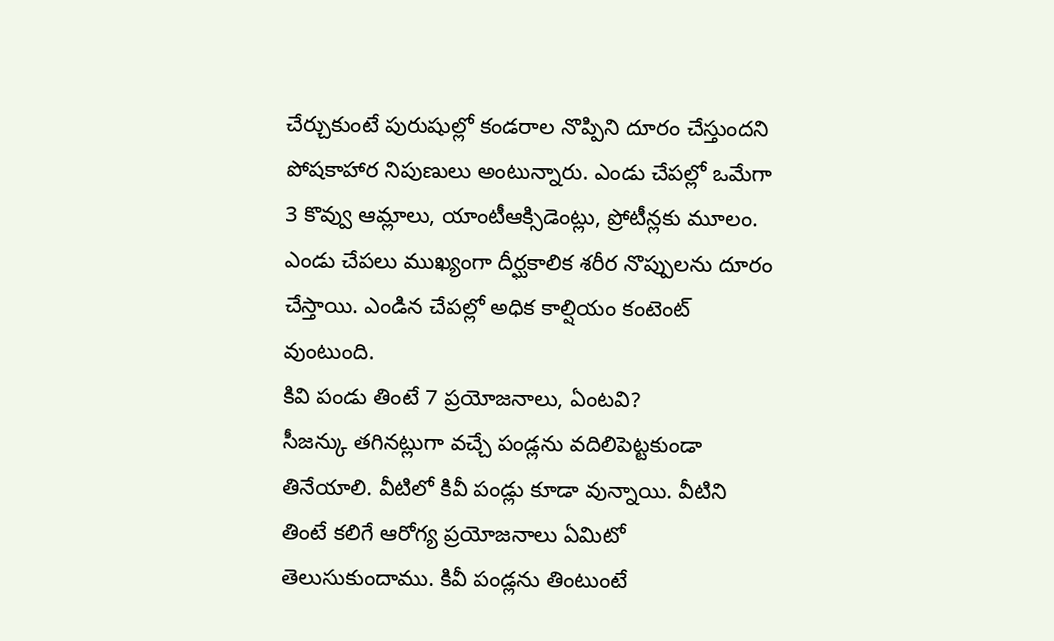చేర్చుకుంటే పురుషుల్లో కండరాల నొప్పిని దూరం చేస్తుందని పోషకాహార నిపుణులు అంటున్నారు. ఎండు చేపల్లో ఒమేగా 3 కొవ్వు ఆమ్లాలు, యాంటీఆక్సిడెంట్లు, ప్రోటీన్లకు మూలం. ఎండు చేపలు ముఖ్యంగా దీర్ఘకాలిక శరీర నొప్పులను దూరం చేస్తాయి. ఎండిన చేపల్లో అధిక కాల్షియం కంటెంట్ వుంటుంది.
కివి పండు తింటే 7 ప్రయోజనాలు, ఏంటవి?
సీజన్కు తగినట్లుగా వచ్చే పండ్లను వదిలిపెట్టకుండా తినేయాలి. వీటిలో కివీ పండ్లు కూడా వున్నాయి. వీటిని తింటే కలిగే ఆరోగ్య ప్రయోజనాలు ఏమిటో తెలుసుకుందాము. కివీ పండ్లను తింటుంటే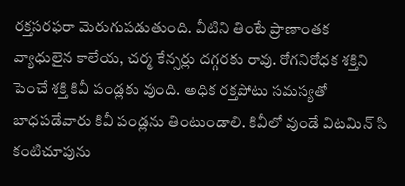రక్తసరఫరా మెరుగుపడుతుంది. వీటిని తింటే ప్రాణాంతక వ్యాధులైన కాలేయ, చర్మ కేన్సర్లు దగ్గరకు రావు. రోగనిరోధక శక్తిని పెంచే శక్తి కివీ పండ్లకు వుంది. అధిక రక్తపోటు సమస్యతో బాధపడేవారు కివీ పండ్లను తింటుండాలి. కివీలో వుండే విటమిన్ సి కంటిచూపును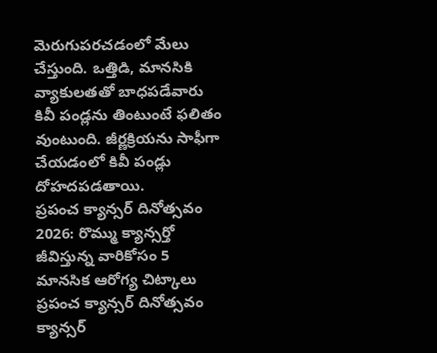మెరుగుపరచడంలో మేలు చేస్తుంది. ఒత్తిడి, మానసికి వ్యాకులతతో బాధపడేవారు కివీ పండ్లను తింటుంటే ఫలితం వుంటుంది. జీర్ణక్రియను సాఫీగా చేయడంలో కివీ పండ్లు దోహదపడతాయి.
ప్రపంచ క్యాన్సర్ దినోత్సవం 2026: రొమ్ము క్యాన్సర్తో జీవిస్తున్న వారికోసం 5 మానసిక ఆరోగ్య చిట్కాలు
ప్రపంచ క్యాన్సర్ దినోత్సవం క్యాన్సర్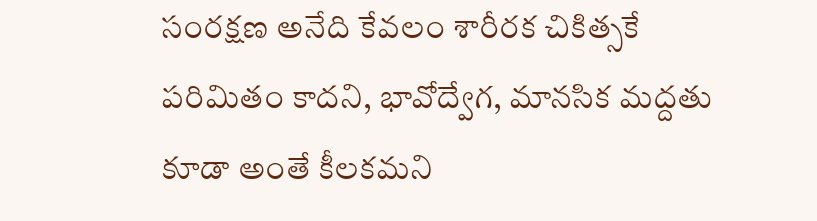సంరక్షణ అనేది కేవలం శారీరక చికిత్సకే పరిమితం కాదని, భావోద్వేగ, మానసిక మద్దతు కూడా అంతే కీలకమని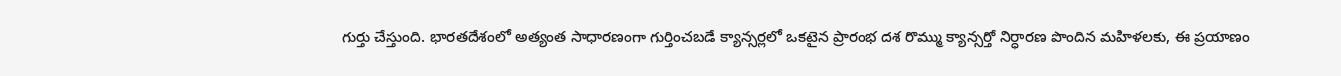గుర్తు చేస్తుంది. భారతదేశంలో అత్యంత సాధారణంగా గుర్తించబడే క్యాన్సర్లలో ఒకటైన ప్రారంభ దశ రొమ్ము క్యాన్సర్తో నిర్ధారణ పొందిన మహిళలకు, ఈ ప్రయాణం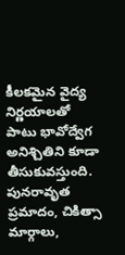కీలకమైన వైద్య నిర్ణయాలతో పాటు భావోద్వేగ అనిశ్చితిని కూడా తీసుకువస్తుంది. పునరావృత ప్రమాదం, చికిత్సా మార్గాలు,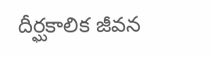దీర్ఘకాలిక జీవన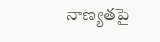నాణ్యతపై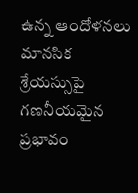ఉన్న ఆందోళనలు మానసిక శ్రేయస్సుపై గణనీయమైన ప్రభావం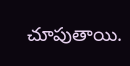చూపుతాయి.